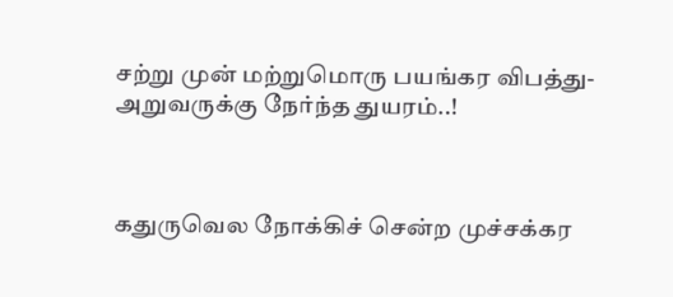சற்று முன் மற்றுமொரு பயங்கர விபத்து-அறுவருக்கு நேர்ந்த துயரம்..!



கதுருவெல நோக்கிச் சென்ற முச்சக்கர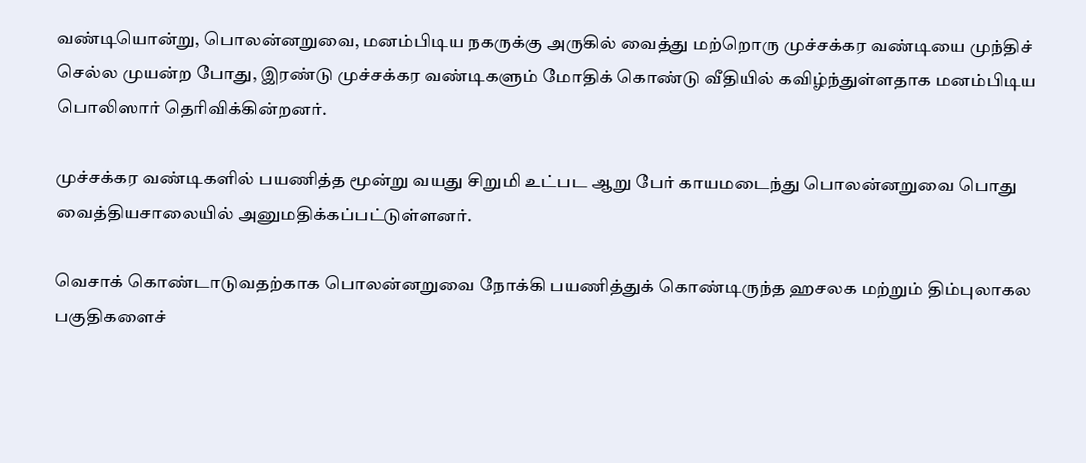வண்டியொன்று, பொலன்னறுவை, மனம்பிடிய நகருக்கு அருகில் வைத்து மற்றொரு முச்சக்கர வண்டியை முந்திச் செல்ல முயன்ற போது, இரண்டு முச்சக்கர வண்டிகளும் மோதிக் கொண்டு வீதியில் கவிழ்ந்துள்ளதாக மனம்பிடிய பொலிஸார் தெரிவிக்கின்றனர்.

முச்சக்கர வண்டிகளில் பயணித்த மூன்று வயது சிறுமி உட்பட ஆறு பேர் காயமடைந்து பொலன்னறுவை பொது வைத்தியசாலையில் அனுமதிக்கப்பட்டுள்ளனர்.

வெசாக் கொண்டாடுவதற்காக பொலன்னறுவை நோக்கி பயணித்துக் கொண்டிருந்த ஹசலக மற்றும் திம்புலாகல பகுதிகளைச்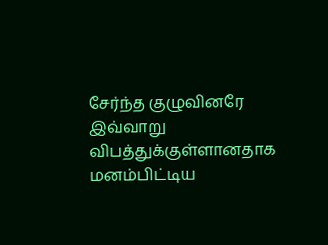சேர்ந்த குழுவினரே இவ்வாறு விபத்துக்குள்ளானதாக மனம்பிட்டிய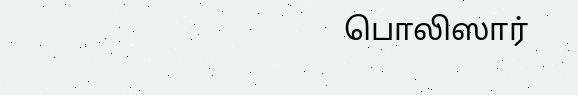பொலிஸார்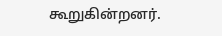கூறுகின்றனர்.